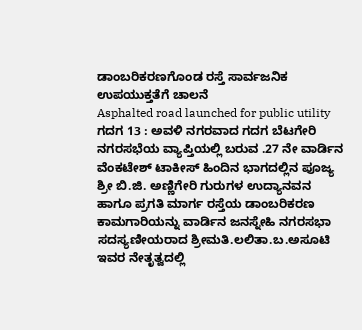ಡಾಂಬರಿಕರಣಗೊಂಡ ರಸ್ತೆ ಸಾರ್ವಜನಿಕ ಉಪಯುಕ್ತತೆಗೆ ಚಾಲನೆ
Asphalted road launched for public utility
ಗದಗ 13 : ಅವಳಿ ನಗರವಾದ ಗದಗ ಬೆಟಗೇರಿ ನಗರಸಭೆಯ ವ್ಯಾಪ್ತಿಯಲ್ಲಿ ಬರುವ .27 ನೇ ವಾರ್ಡಿನ ವೆಂಕಟೇಶ್ ಟಾಕೀಸ್ ಹಿಂದಿನ ಭಾಗದಲ್ಲಿನ ಪೂಜ್ಯ ಶ್ರೀ ಬಿ.ಜಿ. ಅಣ್ಣಿಗೇರಿ ಗುರುಗಳ ಉದ್ಯಾನವನ ಹಾಗೂ ಪ್ರಗತಿ ಮಾರ್ಗ ರಸ್ತೆಯ ಡಾಂಬರಿಕರಣ ಕಾಮಗಾರಿಯನ್ನು ವಾರ್ಡಿನ ಜನಸ್ನೇಹಿ ನಗರಸಭಾ ಸದಸ್ಯಣೀಯರಾದ ಶ್ರೀಮತಿ.ಲಲಿತಾ.ಬ.ಅಸೂಟಿ ಇವರ ನೇತೃತ್ವದಲ್ಲಿ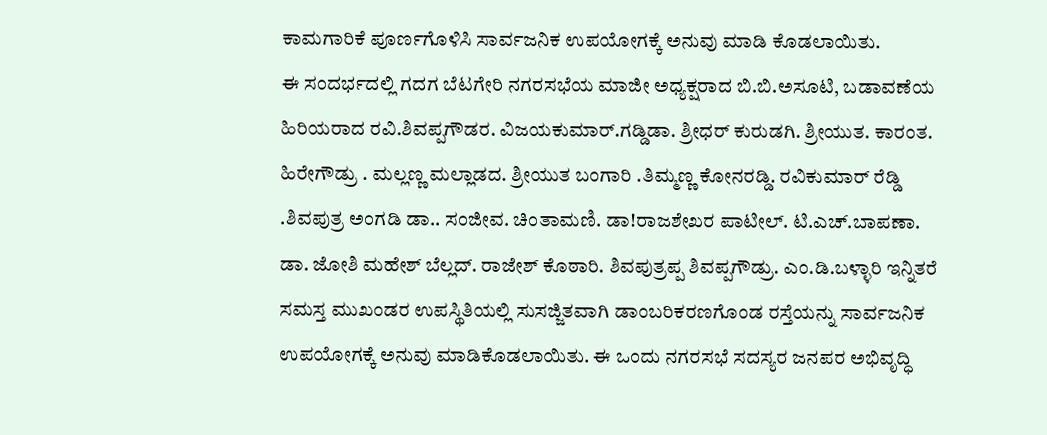ಕಾಮಗಾರಿಕೆ ಪೂರ್ಣಗೊಳಿಸಿ ಸಾರ್ವಜನಿಕ ಉಪಯೋಗಕ್ಕೆ ಅನುವು ಮಾಡಿ ಕೊಡಲಾಯಿತು.
ಈ ಸಂದರ್ಭದಲ್ಲಿ ಗದಗ ಬೆಟಗೇರಿ ನಗರಸಭೆಯ ಮಾಜೀ ಅಧ್ಯಕ್ಷರಾದ ಬಿ.ಬಿ.ಅಸೂಟಿ, ಬಡಾವಣೆಯ ಹಿರಿಯರಾದ ರವಿ.ಶಿವಪ್ಪಗೌಡರ. ವಿಜಯಕುಮಾರ್.ಗಡ್ಡಿಡಾ. ಶ್ರೀಧರ್ ಕುರುಡಗಿ. ಶ್ರೀಯುತ. ಕಾರಂತ. ಹಿರೇಗೌಡ್ರು . ಮಲ್ಲಣ್ಣ ಮಲ್ಲಾಡದ. ಶ್ರೀಯುತ ಬಂಗಾರಿ .ತಿಮ್ಮಣ್ಣ ಕೋನರಡ್ಡಿ. ರವಿಕುಮಾರ್ ರೆಡ್ಡಿ .ಶಿವಪುತ್ರ ಅಂಗಡಿ ಡಾ.. ಸಂಜೀವ. ಚಿಂತಾಮಣಿ. ಡಾ!ರಾಜಶೇಖರ ಪಾಟೀಲ್. ಟಿ.ಎಚ್.ಬಾಪಣಾ. ಡಾ. ಜೋಶಿ ಮಹೇಶ್ ಬೆಲ್ಲದ್. ರಾಜೇಶ್ ಕೊಠಾರಿ. ಶಿವಪುತ್ರಪ್ಪ ಶಿವಪ್ಪಗೌಡ್ರು. ಎಂ.ಡಿ.ಬಳ್ಳಾರಿ ಇನ್ನಿತರೆ ಸಮಸ್ತ ಮುಖಂಡರ ಉಪಸ್ಥಿತಿಯಲ್ಲಿ ಸುಸಜ್ಜಿತವಾಗಿ ಡಾಂಬರಿಕರಣಗೊಂಡ ರಸ್ತೆಯನ್ನು ಸಾರ್ವಜನಿಕ ಉಪಯೋಗಕ್ಕೆ ಅನುವು ಮಾಡಿಕೊಡಲಾಯಿತು. ಈ ಒಂದು ನಗರಸಭೆ ಸದಸ್ಯರ ಜನಪರ ಅಭಿವೃದ್ಧಿ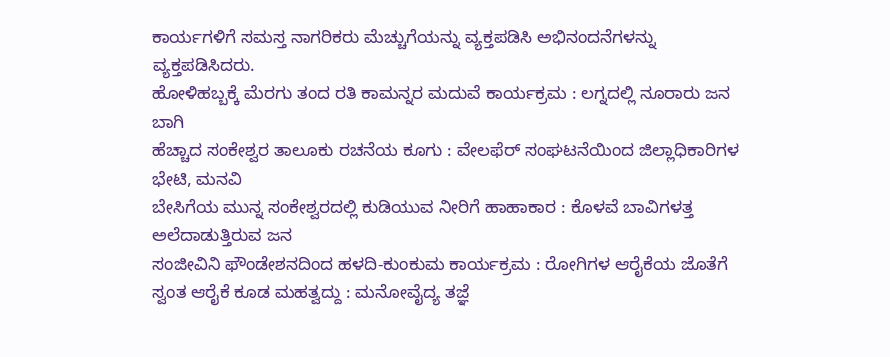ಕಾರ್ಯಗಳಿಗೆ ಸಮಸ್ತ ನಾಗರಿಕರು ಮೆಚ್ಚುಗೆಯನ್ನು ವ್ಯಕ್ತಪಡಿಸಿ ಅಭಿನಂದನೆಗಳನ್ನು ವ್ಯಕ್ತಪಡಿಸಿದರು.
ಹೋಳಿಹಬ್ಬಕ್ಕೆ ಮೆರಗು ತಂದ ರತಿ ಕಾಮನ್ನರ ಮದುವೆ ಕಾರ್ಯಕ್ರಮ : ಲಗ್ನದಲ್ಲಿ ನೂರಾರು ಜನ ಬಾಗಿ
ಹೆಚ್ಚಾದ ಸಂಕೇಶ್ವರ ತಾಲೂಕು ರಚನೆಯ ಕೂಗು : ವೇಲಫೆರ್ ಸಂಘಟನೆಯಿಂದ ಜಿಲ್ಲಾಧಿಕಾರಿಗಳ ಭೇಟಿ, ಮನವಿ
ಬೇಸಿಗೆಯ ಮುನ್ನ ಸಂಕೇಶ್ವರದಲ್ಲಿ ಕುಡಿಯುವ ನೀರಿಗೆ ಹಾಹಾಕಾರ : ಕೊಳವೆ ಬಾವಿಗಳತ್ತ ಅಲೆದಾಡುತ್ತಿರುವ ಜನ
ಸಂಜೀವಿನಿ ಫೌಂಡೇಶನದಿಂದ ಹಳದಿ-ಕುಂಕುಮ ಕಾರ್ಯಕ್ರಮ : ರೋಗಿಗಳ ಆರೈಕೆಯ ಜೊತೆಗೆ ಸ್ವಂತ ಆರೈಕೆ ಕೂಡ ಮಹತ್ವದ್ದು : ಮನೋವೈದ್ಯ ತಜ್ಞೆ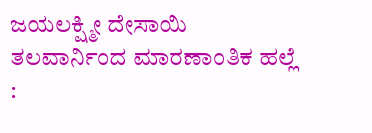ಜಯಲಕ್ಷ್ಮೀ ದೇಸಾಯಿ
ತಲವಾರ್ನಿಂದ ಮಾರಣಾಂತಿಕ ಹಲ್ಲೆ :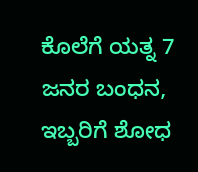ಕೊಲೆಗೆ ಯತ್ನ 7 ಜನರ ಬಂಧನ, ಇಬ್ಬರಿಗೆ ಶೋಧ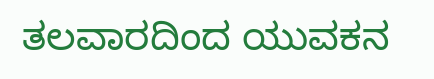ತಲವಾರದಿಂದ ಯುವಕನ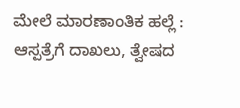ಮೇಲೆ ಮಾರಣಾಂತಿಕ ಹಲ್ಲೆ : ಆಸ್ಪತ್ರೆಗೆ ದಾಖಲು, ತ್ವೇಷದ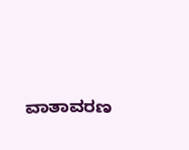ವಾತಾವರಣ